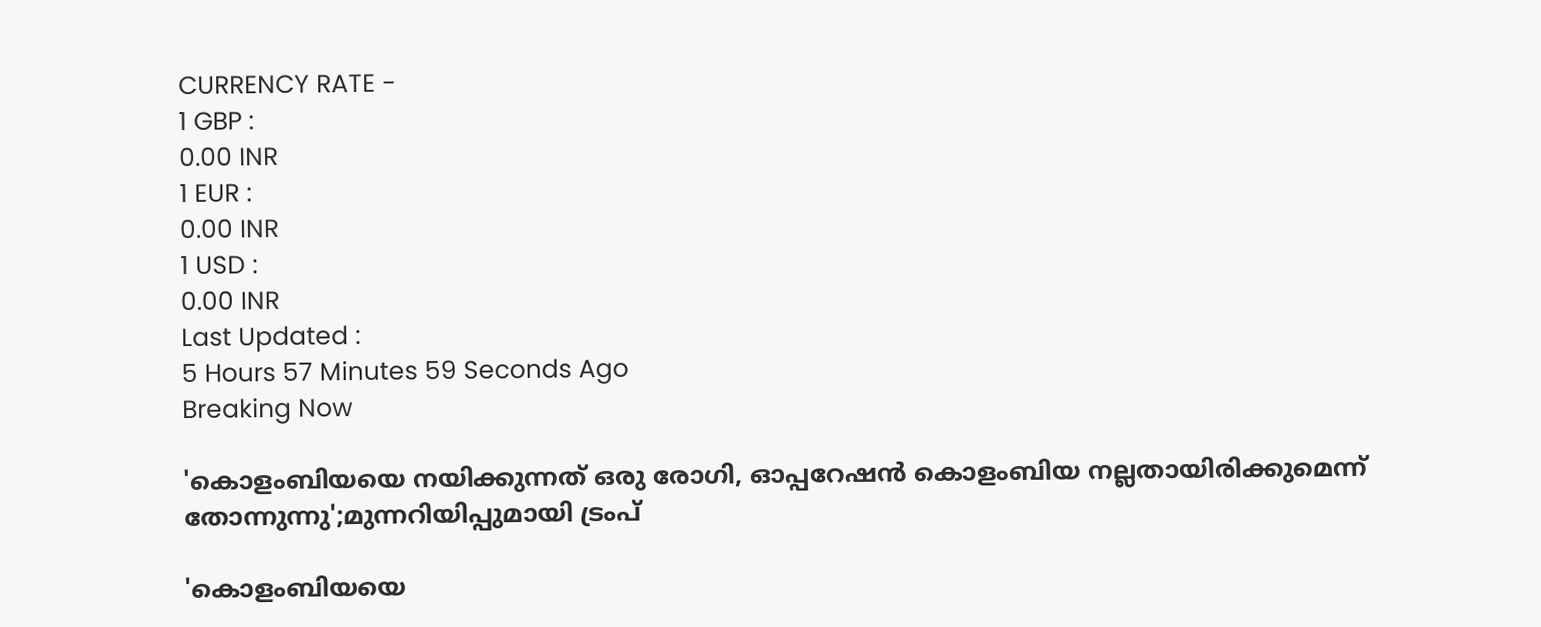CURRENCY RATE -
1 GBP :
0.00 INR
1 EUR :
0.00 INR
1 USD :
0.00 INR
Last Updated :
5 Hours 57 Minutes 59 Seconds Ago
Breaking Now

'കൊളംബിയയെ നയിക്കുന്നത് ഒരു രോഗി, ഓപ്പറേഷന്‍ കൊളംബിയ നല്ലതായിരിക്കുമെന്ന് തോന്നുന്നു';മുന്നറിയിപ്പുമായി ട്രംപ്

'കൊളംബിയയെ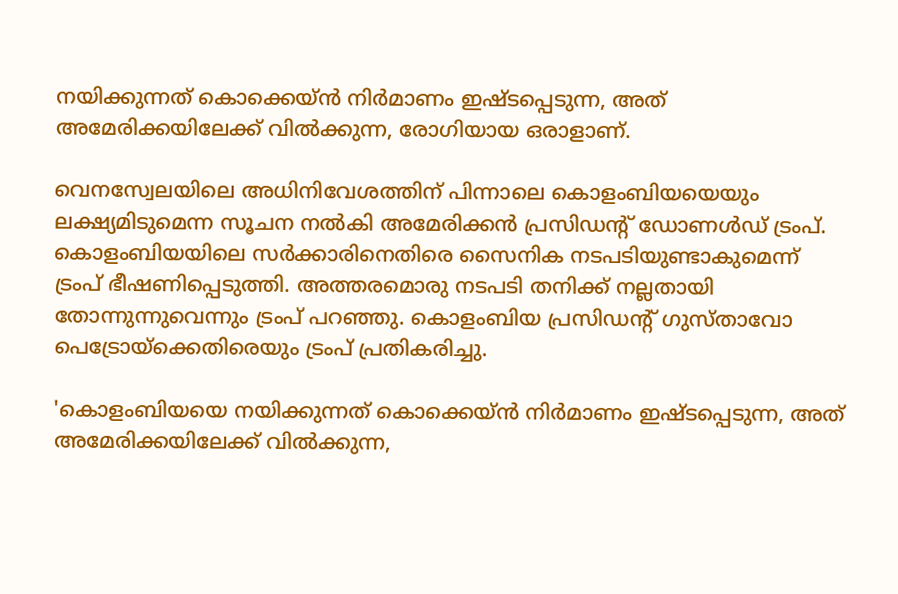നയിക്കുന്നത് കൊക്കെയ്ന്‍ നിര്‍മാണം ഇഷ്ടപ്പെടുന്ന, അത് അമേരിക്കയിലേക്ക് വില്‍ക്കുന്ന, രോഗിയായ ഒരാളാണ്.

വെനസ്വേലയിലെ അധിനിവേശത്തിന് പിന്നാലെ കൊളംബിയയെയും ലക്ഷ്യമിടുമെന്ന സൂചന നല്‍കി അമേരിക്കന്‍ പ്രസിഡന്റ് ഡോണള്‍ഡ് ട്രംപ്. കൊളംബിയയിലെ സര്‍ക്കാരിനെതിരെ സൈനിക നടപടിയുണ്ടാകുമെന്ന് ട്രംപ് ഭീഷണിപ്പെടുത്തി. അത്തരമൊരു നടപടി തനിക്ക് നല്ലതായി തോന്നുന്നുവെന്നും ട്രംപ് പറഞ്ഞു. കൊളംബിയ പ്രസിഡന്റ് ഗുസ്താവോ പെട്രോയ്ക്കെതിരെയും ട്രംപ് പ്രതികരിച്ചു.

'കൊളംബിയയെ നയിക്കുന്നത് കൊക്കെയ്ന്‍ നിര്‍മാണം ഇഷ്ടപ്പെടുന്ന, അത് അമേരിക്കയിലേക്ക് വില്‍ക്കുന്ന,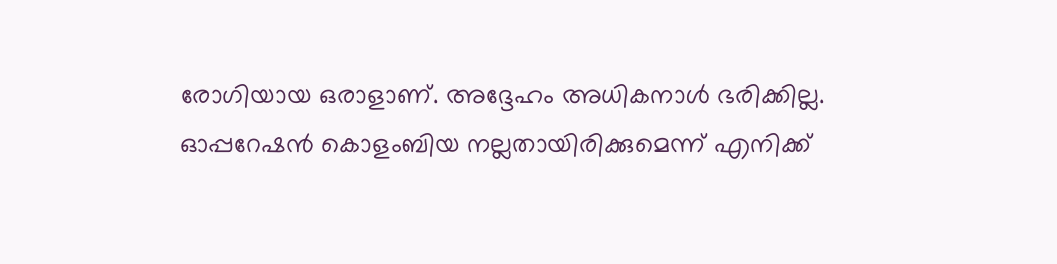രോഗിയായ ഒരാളാണ്. അദ്ദേഹം അധികനാള്‍ ഭരിക്കില്ല. ഓപ്പറേഷന്‍ കൊളംബിയ നല്ലതായിരിക്കുമെന്ന് എനിക്ക്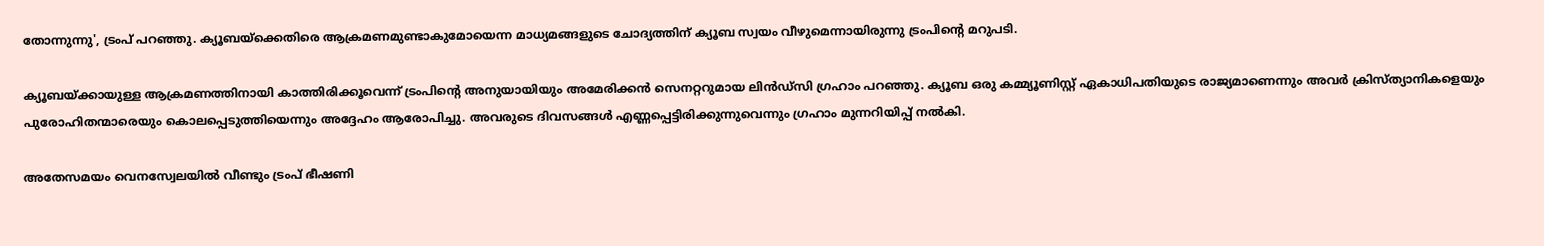തോന്നുന്നു', ട്രംപ് പറഞ്ഞു. ക്യൂബയ്ക്കെതിരെ ആക്രമണമുണ്ടാകുമോയെന്ന മാധ്യമങ്ങളുടെ ചോദ്യത്തിന് ക്യൂബ സ്വയം വീഴുമെന്നായിരുന്നു ട്രംപിന്റെ മറുപടി.

ക്യൂബയ്ക്കായുള്ള ആക്രമണത്തിനായി കാത്തിരിക്കൂവെന്ന് ട്രംപിന്റെ അനുയായിയും അമേരിക്കന്‍ സെനറ്ററുമായ ലിന്‍ഡ്സി ഗ്രഹാം പറഞ്ഞു. ക്യൂബ ഒരു കമ്മ്യൂണിസ്റ്റ് ഏകാധിപതിയുടെ രാജ്യമാണെന്നും അവര്‍ ക്രിസ്ത്യാനികളെയും പുരോഹിതന്മാരെയും കൊലപ്പെടുത്തിയെന്നും അദ്ദേഹം ആരോപിച്ചു. അവരുടെ ദിവസങ്ങള്‍ എണ്ണപ്പെട്ടിരിക്കുന്നുവെന്നും ഗ്രഹാം മുന്നറിയിപ്പ് നല്‍കി.

അതേസമയം വെനസ്വേലയില്‍ വീണ്ടും ട്രംപ് ഭീഷണി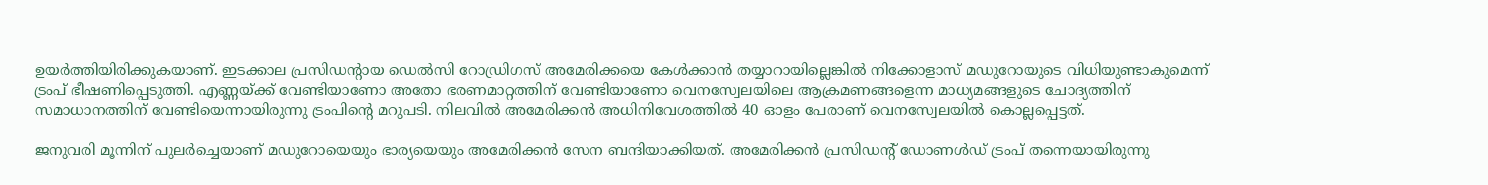ഉയര്‍ത്തിയിരിക്കുകയാണ്. ഇടക്കാല പ്രസിഡന്റായ ഡെല്‍സി റോഡ്രിഗസ് അമേരിക്കയെ കേള്‍ക്കാന്‍ തയ്യാറായില്ലെങ്കില്‍ നിക്കോളാസ് മഡുറോയുടെ വിധിയുണ്ടാകുമെന്ന് ട്രംപ് ഭീഷണിപ്പെടുത്തി. എണ്ണയ്ക്ക് വേണ്ടിയാണോ അതോ ഭരണമാറ്റത്തിന് വേണ്ടിയാണോ വെനസ്വേലയിലെ ആക്രമണങ്ങളെന്ന മാധ്യമങ്ങളുടെ ചോദ്യത്തിന് സമാധാനത്തിന് വേണ്ടിയെന്നായിരുന്നു ട്രംപിന്റെ മറുപടി. നിലവില്‍ അമേരിക്കന്‍ അധിനിവേശത്തില്‍ 40 ഓളം പേരാണ് വെനസ്വേലയില്‍ കൊല്ലപ്പെട്ടത്.

ജനുവരി മൂന്നിന് പുലര്‍ച്ചെയാണ് മഡുറോയെയും ഭാര്യയെയും അമേരിക്കന്‍ സേന ബന്ദിയാക്കിയത്. അമേരിക്കന്‍ പ്രസിഡന്റ് ഡോണള്‍ഡ് ട്രംപ് തന്നെയായിരുന്നു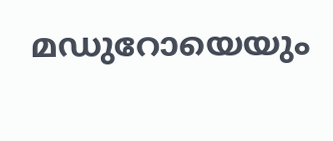മഡുറോയെയും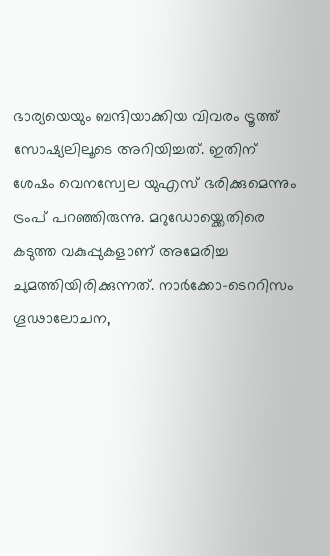ഭാര്യയെയും ബന്ദിയാക്കിയ വിവരം ട്രൂത്ത് സോഷ്യലിലൂടെ അറിയിച്ചത്. ഇതിന് ശേഷം വെനസ്വേല യുഎസ് ഭരിക്കുമെന്നും ട്രംപ് പറഞ്ഞിരുന്നു. മറുഡോയ്ക്കെതിരെ കടുത്ത വകുപ്പുകളാണ് അമേരിച്ച ചുമത്തിയിരിക്കുന്നത്. നാര്‍ക്കോ-ടെററിസം ഗൂഢാലോചന,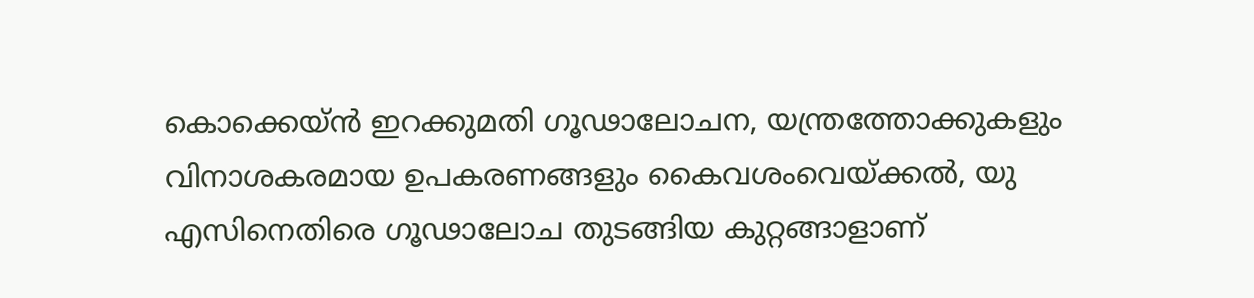കൊക്കെയ്ന്‍ ഇറക്കുമതി ഗൂഢാലോചന, യന്ത്രത്തോക്കുകളും വിനാശകരമായ ഉപകരണങ്ങളും കൈവശംവെയ്ക്കല്‍, യു എസിനെതിരെ ഗൂഢാലോച തുടങ്ങിയ കുറ്റങ്ങാളാണ്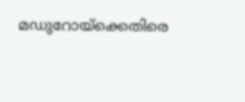മഡുറോയ്ക്കെതിരെ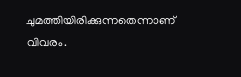ചുമത്തിയിരിക്കുന്നതെന്നാണ് വിവരം.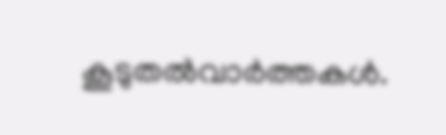കൂടുതല്‍വാര്‍ത്തകള്‍.